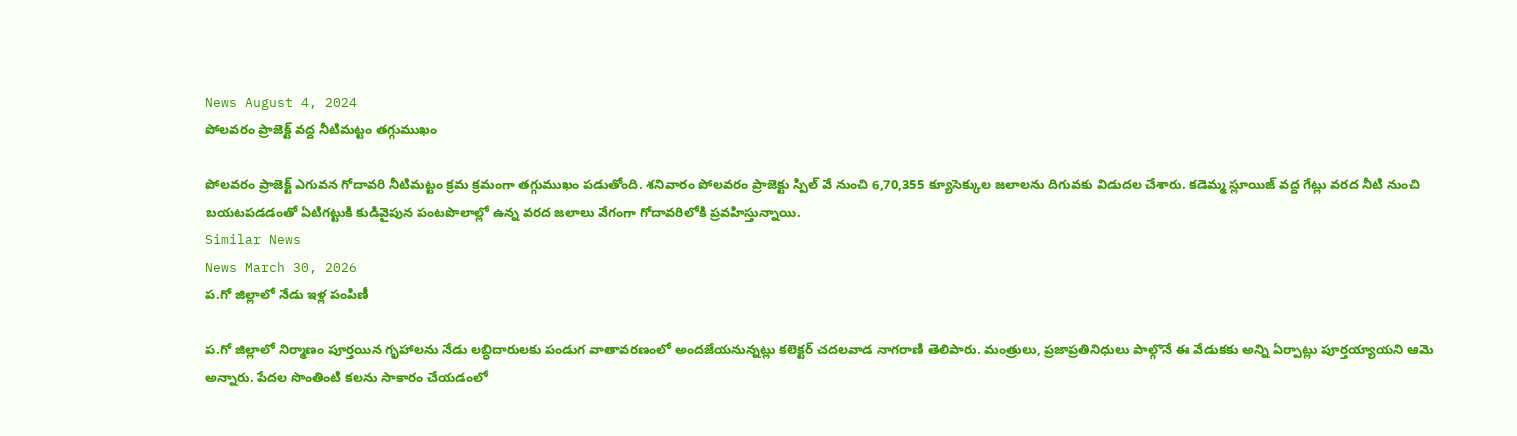News August 4, 2024
పోలవరం ప్రాజెక్ట్ వద్ద నీటిమట్టం తగ్గుముఖం

పోలవరం ప్రాజెక్ట్ ఎగువన గోదావరి నీటిమట్టం క్రమ క్రమంగా తగ్గుముఖం పడుతోంది. శనివారం పోలవరం ప్రాజెక్టు స్పిల్ వే నుంచి 6,70,355 క్యూసెక్కుల జలాలను దిగువకు విడుదల చేశారు. కడెమ్మ స్లూయిజ్ వద్ద గేట్లు వరద నీటి నుంచి బయటపడడంతో ఏటిగట్టుకి కుడివైపున పంటపొలాల్లో ఉన్న వరద జలాలు వేగంగా గోదావరిలోకి ప్రవహిస్తున్నాయి.
Similar News
News March 30, 2026
ప.గో జిల్లాలో నేడు ఇళ్ల పంపిణీ

ప.గో జిల్లాలో నిర్మాణం పూర్తయిన గృహాలను నేడు లబ్ధిదారులకు పండుగ వాతావరణంలో అందజేయనున్నట్లు కలెక్టర్ చదలవాడ నాగరాణి తెలిపారు. మంత్రులు, ప్రజాప్రతినిధులు పాల్గొనే ఈ వేడుకకు అన్ని ఏర్పాట్లు పూర్తయ్యాయని ఆమె అన్నారు. పేదల సొంతింటి కలను సాకారం చేయడంలో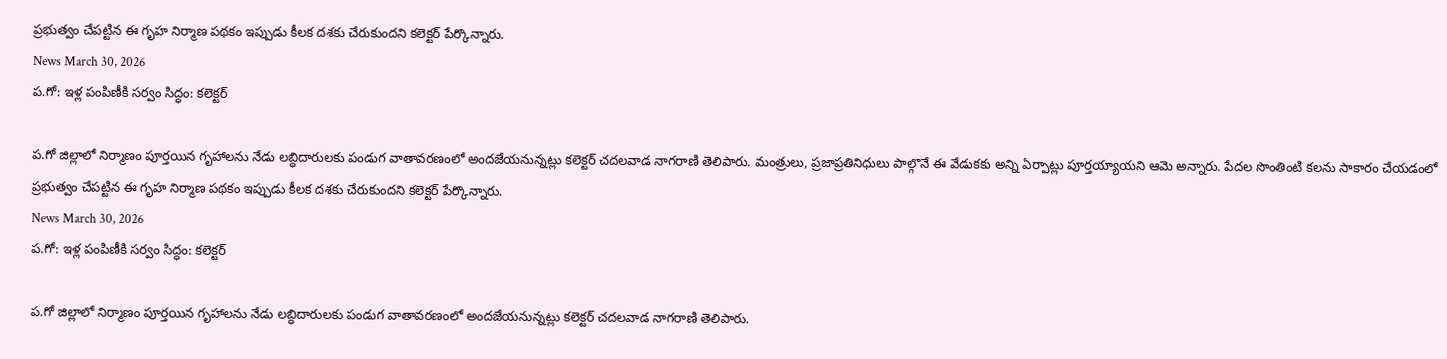ప్రభుత్వం చేపట్టిన ఈ గృహ నిర్మాణ పథకం ఇప్పుడు కీలక దశకు చేరుకుందని కలెక్టర్ పేర్కొన్నారు.
News March 30, 2026
ప.గో: ఇళ్ల పంపిణీకి సర్వం సిద్ధం: కలెక్టర్

ప.గో జిల్లాలో నిర్మాణం పూర్తయిన గృహాలను నేడు లబ్ధిదారులకు పండుగ వాతావరణంలో అందజేయనున్నట్లు కలెక్టర్ చదలవాడ నాగరాణి తెలిపారు. మంత్రులు, ప్రజాప్రతినిధులు పాల్గొనే ఈ వేడుకకు అన్ని ఏర్పాట్లు పూర్తయ్యాయని ఆమె అన్నారు. పేదల సొంతింటి కలను సాకారం చేయడంలో ప్రభుత్వం చేపట్టిన ఈ గృహ నిర్మాణ పథకం ఇప్పుడు కీలక దశకు చేరుకుందని కలెక్టర్ పేర్కొన్నారు.
News March 30, 2026
ప.గో: ఇళ్ల పంపిణీకి సర్వం సిద్ధం: కలెక్టర్

ప.గో జిల్లాలో నిర్మాణం పూర్తయిన గృహాలను నేడు లబ్ధిదారులకు పండుగ వాతావరణంలో అందజేయనున్నట్లు కలెక్టర్ చదలవాడ నాగరాణి తెలిపారు.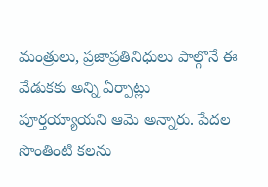మంత్రులు, ప్రజాప్రతినిధులు పాల్గొనే ఈ వేడుకకు అన్ని ఏర్పాట్లు పూర్తయ్యాయని ఆమె అన్నారు. పేదల సొంతింటి కలను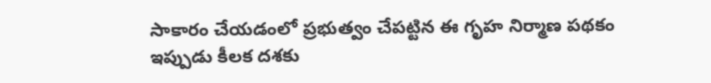సాకారం చేయడంలో ప్రభుత్వం చేపట్టిన ఈ గృహ నిర్మాణ పథకం ఇప్పుడు కీలక దశకు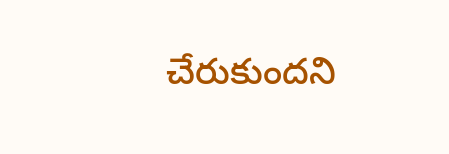చేరుకుందని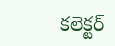కలెక్టర్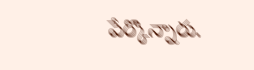పేర్కొన్నారు.